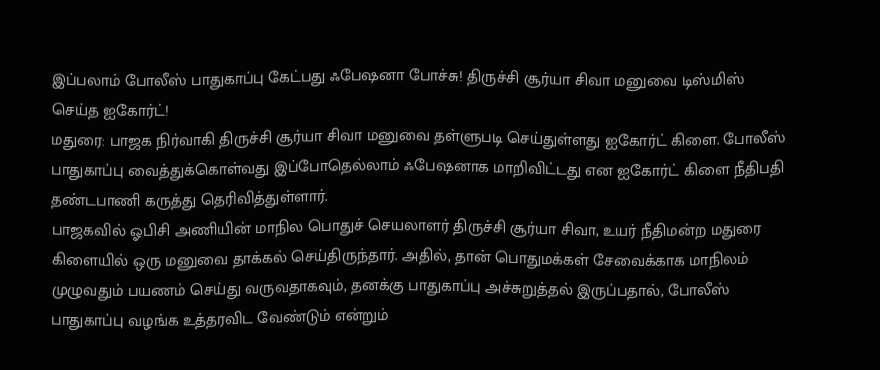இப்பலாம் போலீஸ் பாதுகாப்பு கேட்பது ஃபேஷனா போச்சு! திருச்சி சூர்யா சிவா மனுவை டிஸ்மிஸ் செய்த ஐகோர்ட்!
மதுரை: பாஜக நிர்வாகி திருச்சி சூர்யா சிவா மனுவை தள்ளுபடி செய்துள்ளது ஐகோர்ட் கிளை. போலீஸ் பாதுகாப்பு வைத்துக்கொள்வது இப்போதெல்லாம் ஃபேஷனாக மாறிவிட்டது என ஐகோர்ட் கிளை நீதிபதி தண்டபாணி கருத்து தெரிவித்துள்ளார்.
பாஜகவில் ஓபிசி அணியின் மாநில பொதுச் செயலாளர் திருச்சி சூர்யா சிவா, உயர் நீதிமன்ற மதுரை கிளையில் ஒரு மனுவை தாக்கல் செய்திருந்தார். அதில், தான் பொதுமக்கள் சேவைக்காக மாநிலம் முழுவதும் பயணம் செய்து வருவதாகவும், தனக்கு பாதுகாப்பு அச்சுறுத்தல் இருப்பதால், போலீஸ் பாதுகாப்பு வழங்க உத்தரவிட வேண்டும் என்றும்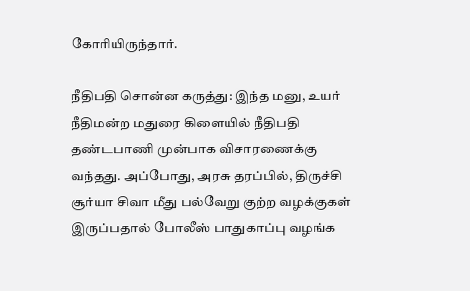கோரியிருந்தார்.

நீதிபதி சொன்ன கருத்து: இந்த மனு, உயர் நீதிமன்ற மதுரை கிளையில் நீதிபதி தண்டபாணி முன்பாக விசாரணைக்கு வந்தது. அப்போது, அரசு தரப்பில், திருச்சி சூர்யா சிவா மீது பல்வேறு குற்ற வழக்குகள் இருப்பதால் போலீஸ் பாதுகாப்பு வழங்க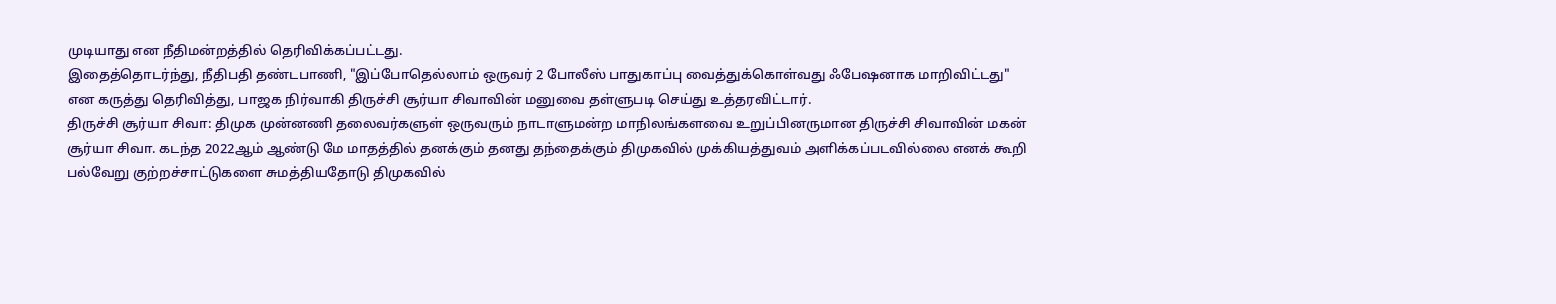முடியாது என நீதிமன்றத்தில் தெரிவிக்கப்பட்டது.
இதைத்தொடர்ந்து, நீதிபதி தண்டபாணி, "இப்போதெல்லாம் ஒருவர் 2 போலீஸ் பாதுகாப்பு வைத்துக்கொள்வது ஃபேஷனாக மாறிவிட்டது" என கருத்து தெரிவித்து, பாஜக நிர்வாகி திருச்சி சூர்யா சிவாவின் மனுவை தள்ளுபடி செய்து உத்தரவிட்டார்.
திருச்சி சூர்யா சிவா: திமுக முன்னணி தலைவர்களுள் ஒருவரும் நாடாளுமன்ற மாநிலங்களவை உறுப்பினருமான திருச்சி சிவாவின் மகன் சூர்யா சிவா. கடந்த 2022ஆம் ஆண்டு மே மாதத்தில் தனக்கும் தனது தந்தைக்கும் திமுகவில் முக்கியத்துவம் அளிக்கப்படவில்லை எனக் கூறி பல்வேறு குற்றச்சாட்டுகளை சுமத்தியதோடு திமுகவில்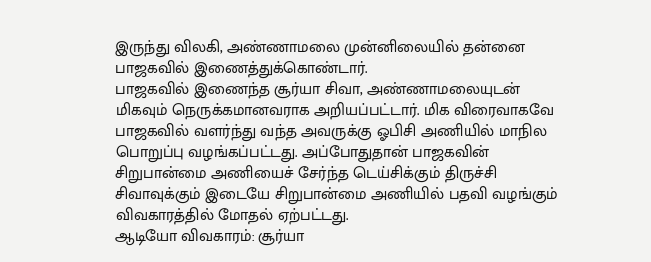இருந்து விலகி, அண்ணாமலை முன்னிலையில் தன்னை பாஜகவில் இணைத்துக்கொண்டார்.
பாஜகவில் இணைந்த சூர்யா சிவா, அண்ணாமலையுடன் மிகவும் நெருக்கமானவராக அறியப்பட்டார். மிக விரைவாகவே பாஜகவில் வளர்ந்து வந்த அவருக்கு ஓபிசி அணியில் மாநில பொறுப்பு வழங்கப்பட்டது. அப்போதுதான் பாஜகவின் சிறுபான்மை அணியைச் சேர்ந்த டெய்சிக்கும் திருச்சி சிவாவுக்கும் இடையே சிறுபான்மை அணியில் பதவி வழங்கும் விவகாரத்தில் மோதல் ஏற்பட்டது.
ஆடியோ விவகாரம்: சூர்யா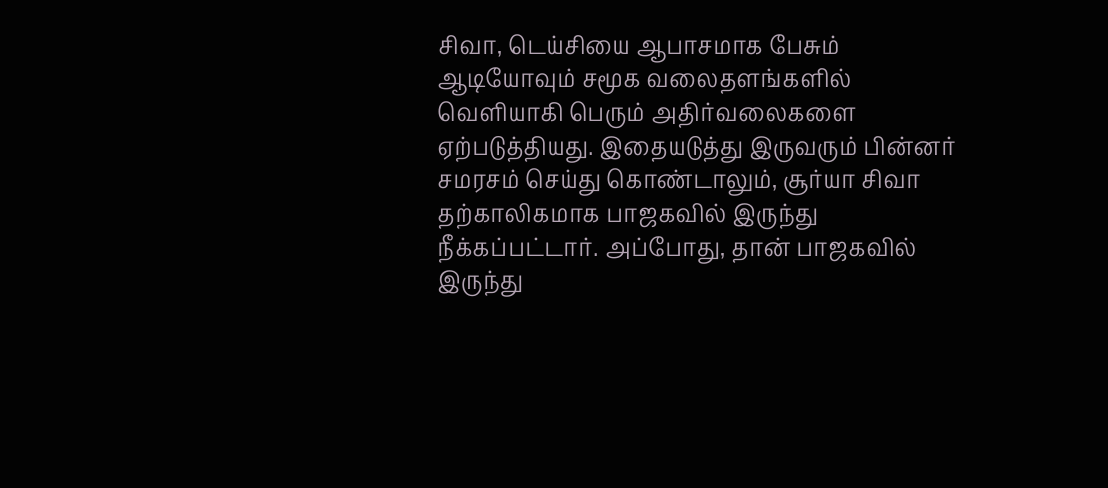சிவா, டெய்சியை ஆபாசமாக பேசும் ஆடியோவும் சமூக வலைதளங்களில் வெளியாகி பெரும் அதிர்வலைகளை ஏற்படுத்தியது. இதையடுத்து இருவரும் பின்னர் சமரசம் செய்து கொண்டாலும், சூர்யா சிவா தற்காலிகமாக பாஜகவில் இருந்து நீக்கப்பட்டார். அப்போது, தான் பாஜகவில் இருந்து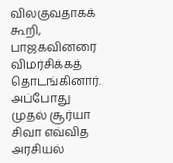விலகுவதாகக் கூறி, பாஜகவினரை விமர்சிக்கத் தொடங்கினார். அப்போது முதல் சூர்யா சிவா எவ்வித அரசியல்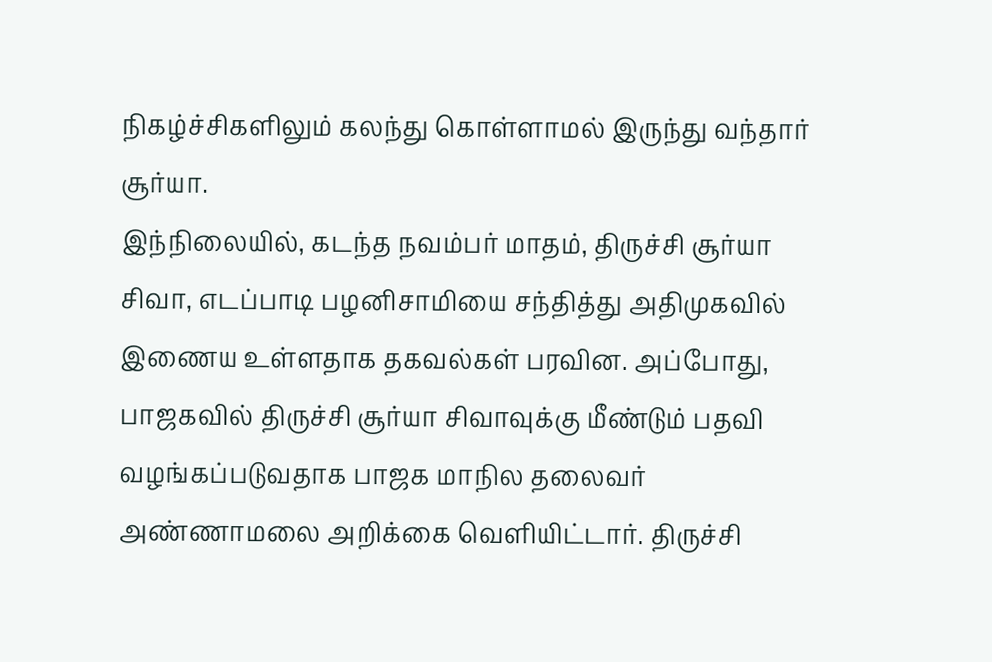நிகழ்ச்சிகளிலும் கலந்து கொள்ளாமல் இருந்து வந்தார் சூர்யா.
இந்நிலையில், கடந்த நவம்பர் மாதம், திருச்சி சூர்யா சிவா, எடப்பாடி பழனிசாமியை சந்தித்து அதிமுகவில் இணைய உள்ளதாக தகவல்கள் பரவின. அப்போது, பாஜகவில் திருச்சி சூர்யா சிவாவுக்கு மீண்டும் பதவி வழங்கப்படுவதாக பாஜக மாநில தலைவர் அண்ணாமலை அறிக்கை வெளியிட்டார். திருச்சி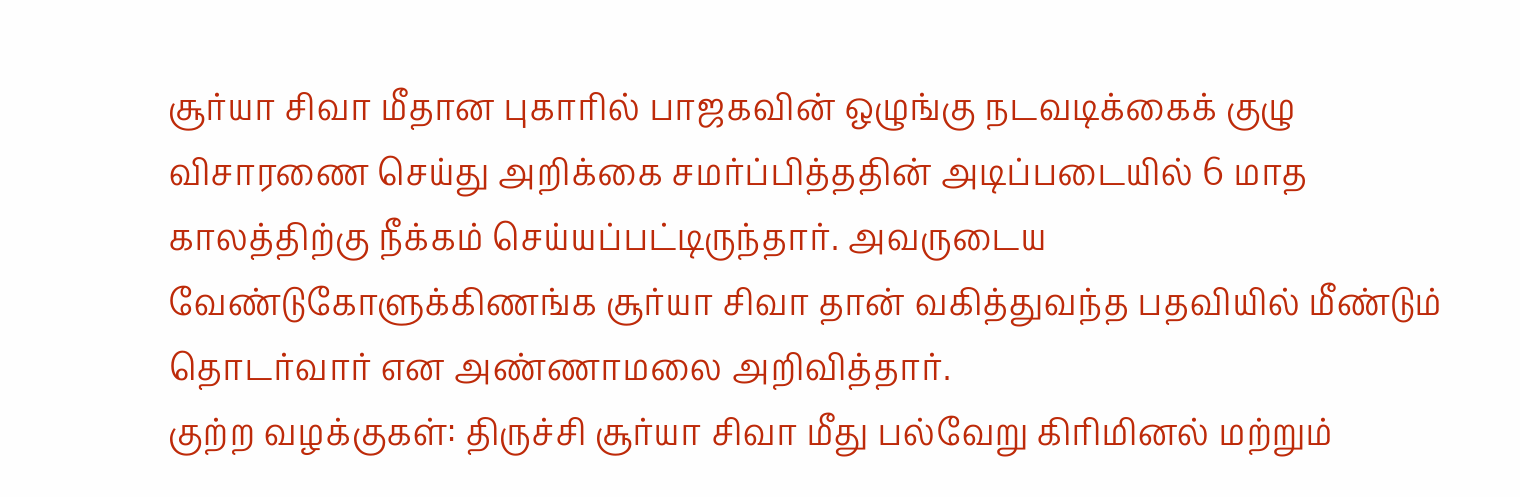சூர்யா சிவா மீதான புகாரில் பாஜகவின் ஒழுங்கு நடவடிக்கைக் குழு விசாரணை செய்து அறிக்கை சமர்ப்பித்ததின் அடிப்படையில் 6 மாத காலத்திற்கு நீக்கம் செய்யப்பட்டிருந்தார். அவருடைய வேண்டுகோளுக்கிணங்க சூர்யா சிவா தான் வகித்துவந்த பதவியில் மீண்டும் தொடர்வார் என அண்ணாமலை அறிவித்தார்.
குற்ற வழக்குகள்: திருச்சி சூர்யா சிவா மீது பல்வேறு கிரிமினல் மற்றும்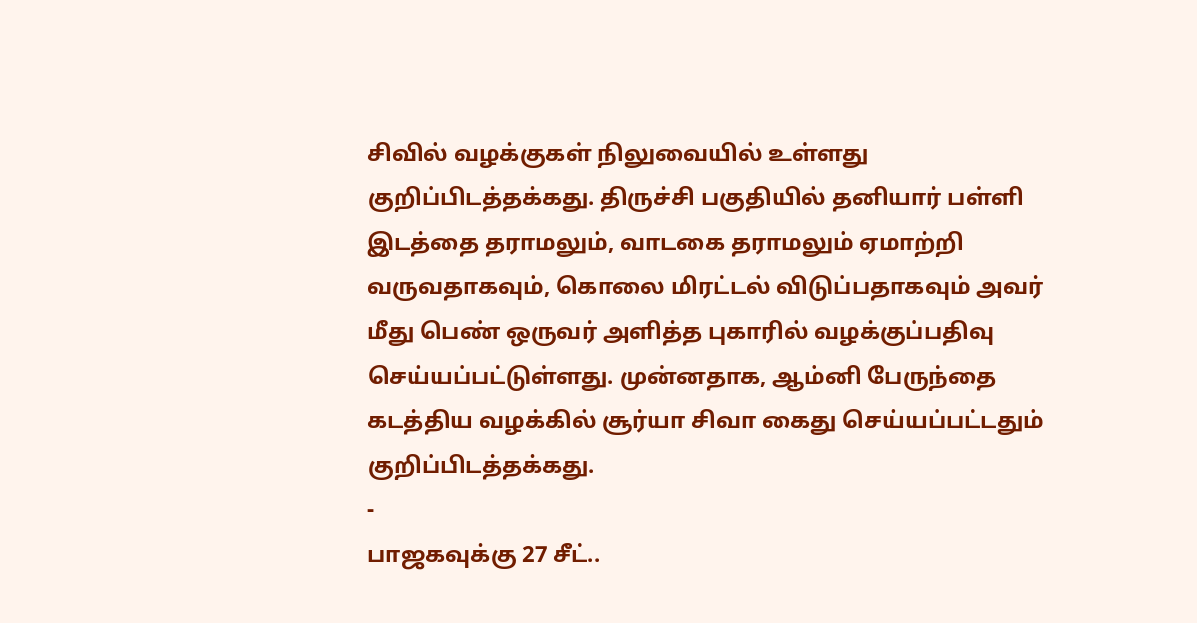சிவில் வழக்குகள் நிலுவையில் உள்ளது குறிப்பிடத்தக்கது. திருச்சி பகுதியில் தனியார் பள்ளி இடத்தை தராமலும், வாடகை தராமலும் ஏமாற்றி வருவதாகவும், கொலை மிரட்டல் விடுப்பதாகவும் அவர் மீது பெண் ஒருவர் அளித்த புகாரில் வழக்குப்பதிவு செய்யப்பட்டுள்ளது. முன்னதாக, ஆம்னி பேருந்தை கடத்திய வழக்கில் சூர்யா சிவா கைது செய்யப்பட்டதும் குறிப்பிடத்தக்கது.
-
பாஜகவுக்கு 27 சீட்..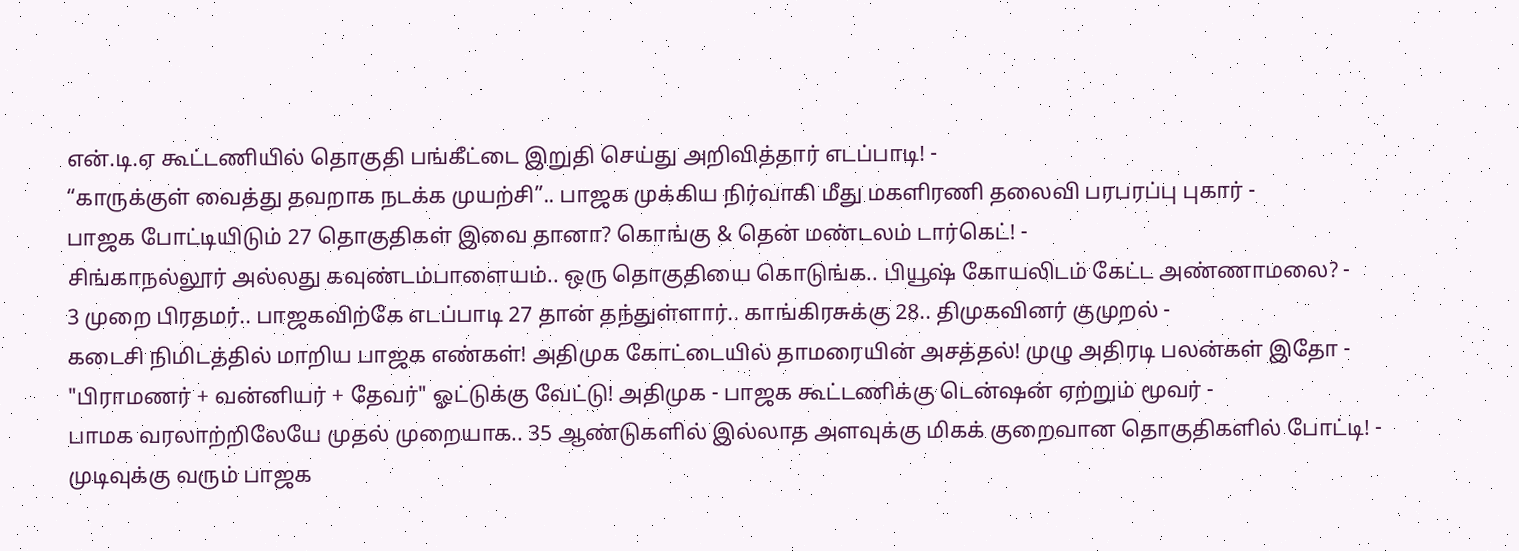என்.டி.ஏ கூட்டணியில் தொகுதி பங்கீட்டை இறுதி செய்து அறிவித்தார் எடப்பாடி! -
“காருக்குள் வைத்து தவறாக நடக்க முயற்சி”.. பாஜக முக்கிய நிர்வாகி மீது மகளிரணி தலைவி பரபரப்பு புகார் -
பாஜக போட்டியிடும் 27 தொகுதிகள் இவை தானா? கொங்கு & தென் மண்டலம் டார்கெட்! -
சிங்காநல்லூர் அல்லது கவுண்டம்பாளையம்.. ஒரு தொகுதியை கொடுங்க.. பியூஷ் கோயலிடம் கேட்ட அண்ணாமலை? -
3 முறை பிரதமர்.. பாஜகவிற்கே எடப்பாடி 27 தான் தந்துள்ளார்.. காங்கிரசுக்கு 28.. திமுகவினர் குமுறல் -
கடைசி நிமிடத்தில் மாறிய பாஜக எண்கள்! அதிமுக கோட்டையில் தாமரையின் அசத்தல்! முழு அதிரடி பலன்கள் இதோ -
"பிராமணர் + வன்னியர் + தேவர்" ஓட்டுக்கு வேட்டு! அதிமுக - பாஜக கூட்டணிக்கு டென்ஷன் ஏற்றும் மூவர் -
பாமக வரலாற்றிலேயே முதல் முறையாக.. 35 ஆண்டுகளில் இல்லாத அளவுக்கு மிகக் குறைவான தொகுதிகளில் போட்டி! -
முடிவுக்கு வரும் பாஜக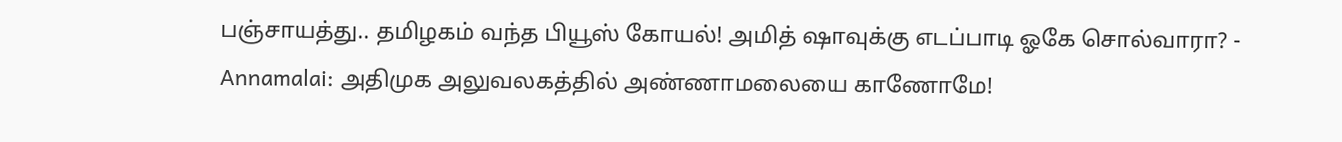பஞ்சாயத்து.. தமிழகம் வந்த பியூஸ் கோயல்! அமித் ஷாவுக்கு எடப்பாடி ஓகே சொல்வாரா? -
Annamalai: அதிமுக அலுவலகத்தில் அண்ணாமலையை காணோமே!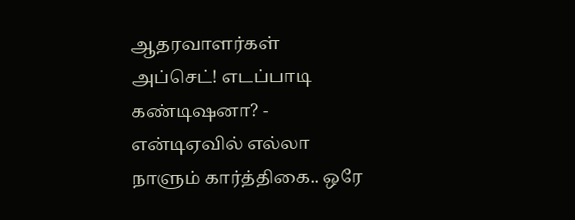ஆதரவாளர்கள் அப்செட்! எடப்பாடி கண்டிஷனா? -
என்டிஏவில் எல்லா நாளும் கார்த்திகை.. ஒரே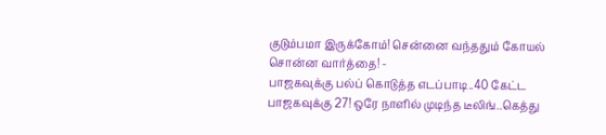குடும்பமா இருக்கோம்! சென்னை வந்ததும் கோயல் சொன்ன வார்த்தை! -
பாஜகவுக்கு பல்ப் கொடுத்த எடப்பாடி..40 கேட்ட பாஜகவுக்கு 27! ஒரே நாளில் முடிந்த டீலிங்..கெத்து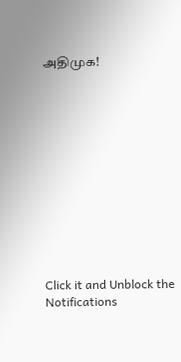அதிமுக!












Click it and Unblock the Notifications